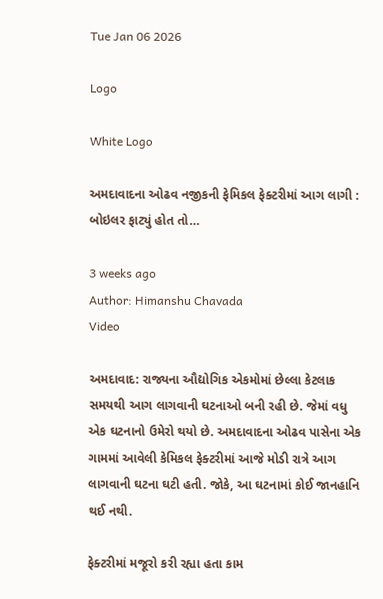Tue Jan 06 2026

Logo

White Logo

અમદાવાદના ઓઢવ નજીકની ફેમિકલ ફેક્ટરીમાં આગ લાગી : બોઇલર ફાટ્યું હોત તો…

3 weeks ago
Author: Himanshu Chavada
Video

અમદાવાદ: રાજ્યના ઔદ્યોગિક એકમોમાં છેલ્લા કેટલાક સમયથી આગ લાગવાની ઘટનાઓ બની રહી છે. જેમાં વધુ એક ઘટનાનો ઉમેરો થયો છે. અમદાવાદના ઓઢવ પાસેના એક ગામમાં આવેલી કેમિકલ ફેક્ટરીમાં આજે મોડી રાત્રે આગ લાગવાની ઘટના ઘટી હતી. જોકે, આ ઘટનામાં કોઈ જાનહાનિ થઈ નથી.

ફેક્ટરીમાં મજૂરો કરી રહ્યા હતા કામ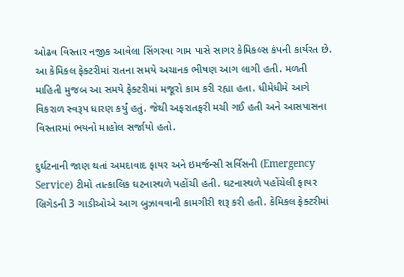ઓઢવ વિસ્તાર નજીક આવેલા સિંગરવા ગામ પાસે સાગર કેમિકલ્સ કંપની કાર્યરત છે. આ કેમિકલ ફેક્ટરીમાં રાતના સમયે અચાનક ભીષણ આગ લાગી હતી. મળતી માહિતી મુજબ આ સમયે ફેક્ટરીમાં મજૂરો કામ કરી રહ્યા હતા. ધીમેધીમે આગે વિકરાળ સ્વરૂપ ધારણ કર્યું હતું. જેથી અફરાતફરી મચી ગઈ હતી અને આસપાસના વિસ્તારમાં ભયનો માહોલ સર્જાયો હતો.

દુર્ઘટનાની જાણ થતાં અમદાવાદ ફાયર અને ઇમર્જન્સી સર્વિસની (Emergency Service) ટીમો તાત્કાલિક ઘટનાસ્થળે પહોંચી હતી. ઘટનાસ્થળે પહોંચેલી ફાયર બ્રિગેડની 3 ગાડીઓએ આગ બુઝાવવાની કામગીરી શરૂ કરી હતી. કેમિકલ ફેક્ટરીમાં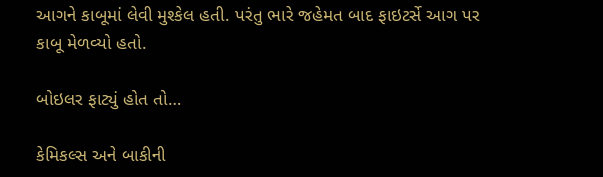આગને કાબૂમાં લેવી મુશ્કેલ હતી. પરંતુ ભારે જહેમત બાદ ફાઇટર્સે આગ પર કાબૂ મેળવ્યો હતો.

બોઇલર ફાટ્યું હોત તો…

કેમિકલ્સ અને બાકીની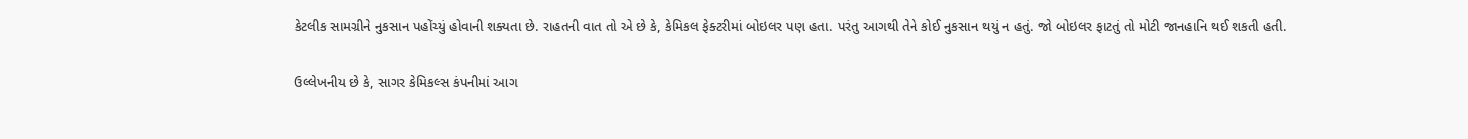કેટલીક સામગ્રીને નુકસાન પહોંચ્યું હોવાની શક્યતા છે. રાહતની વાત તો એ છે કે, કેમિકલ ફેક્ટરીમાં બોઇલર પણ હતા. પરંતુ આગથી તેને કોઈ નુકસાન થયું ન હતું. જો બોઇલર ફાટતું તો મોટી જાનહાનિ થઈ શકતી હતી.

ઉલ્લેખનીય છે કે, સાગર કેમિકલ્સ કંપનીમાં આગ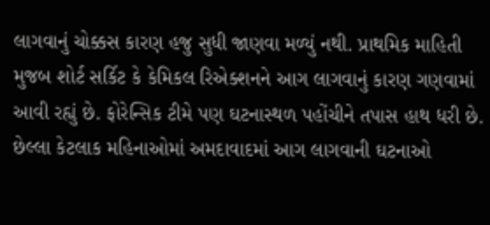લાગવાનું ચોક્કસ કારણ હજુ સુધી જાણવા મળ્યું નથી. પ્રાથમિક માહિતી મુજબ શોર્ટ સર્કિટ કે કેમિકલ રિએક્શનને આગ લાગવાનું કારણ ગણવામાં આવી રહ્યું છે. ફોરેન્સિક ટીમે પણ ઘટનાસ્થળ પહોંચીને તપાસ હાથ ધરી છે. છેલ્લા કેટલાક મહિનાઓમાં અમદાવાદમાં આગ લાગવાની ઘટનાઓ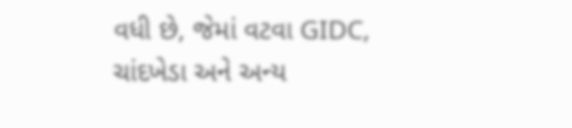વધી છે, જેમાં વટવા GIDC, ચાંદખેડા અને અન્ય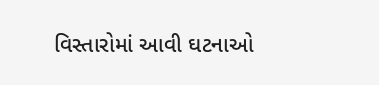વિસ્તારોમાં આવી ઘટનાઓ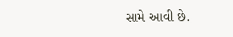સામે આવી છે.